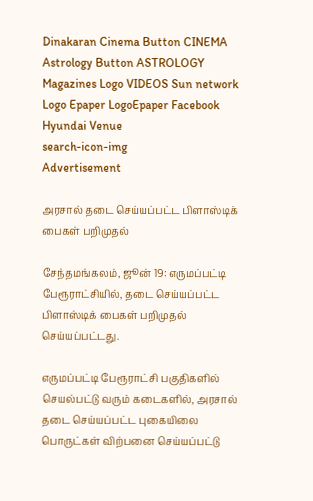Dinakaran Cinema Button CINEMA Astrology Button ASTROLOGY  Magazines Logo VIDEOS Sun network Logo Epaper LogoEpaper Facebook
Hyundai Venue
search-icon-img
Advertisement

அரசால் தடை செய்யப்பட்ட பிளாஸ்டிக் பைகள் பறிமுதல்

சேந்தமங்கலம், ஜூன் 19: எருமப்பட்டி பேரூராட்சியில், தடை செய்யப்பட்ட பிளாஸ்டிக் பைகள் பறிமுதல் செய்யப்பட்டது.

எருமப்பட்டி பேரூராட்சி பகுதிகளில் செயல்பட்டு வரும் கடைகளில், அரசால் தடை செய்யப்பட்ட புகையிலை பொருட்கள் விற்பனை செய்யப்பட்டு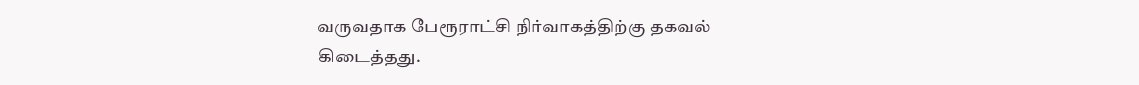வருவதாக பேரூராட்சி நிர்வாகத்திற்கு தகவல் கிடைத்தது.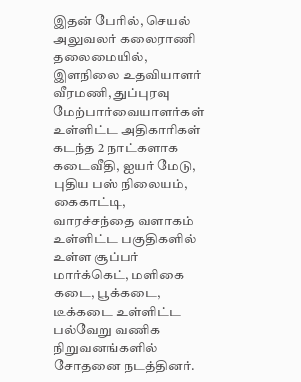இதன் பேரில், செயல் அலுவலர் கலைராணி தலைமையில், இளநிலை உதவியாளர் வீரமணி, துப்புரவு மேற்பார்வையாளர்கள் உள்ளிட்ட அதிகாரிகள் கடந்த 2 நாட்களாக கடைவீதி, ஐயர் மேடு, புதிய பஸ் நிலையம், கைகாட்டி, வாரச்சந்தை வளாகம் உள்ளிட்ட பகுதிகளில் உள்ள சூப்பர் மார்க்கெட், மளிகை கடை, பூக்கடை, டீக்கடை உள்ளிட்ட பல்வேறு வணிக நிறுவனங்களில் சோதனை நடத்தினர்.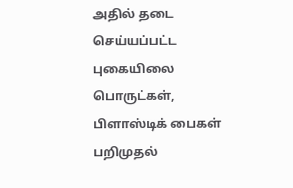அதில் தடை செய்யப்பட்ட புகையிலை பொருட்கள், பிளாஸ்டிக் பைகள் பறிமுதல்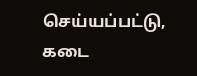செய்யப்பட்டு, கடை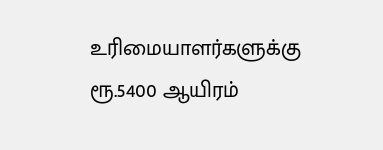உரிமையாளர்களுக்கு ரூ.5400 ஆயிரம்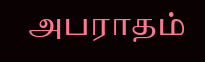அபராதம்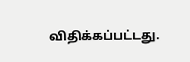விதிக்கப்பட்டது.